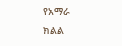የአማራ ክልል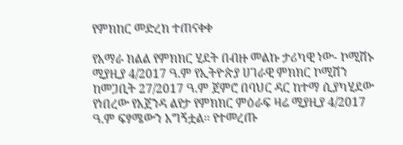የምክከር መድረክ ተጠናቀቀ

የአማራ ክልል የምክክር ሂደት በብዙ መልኩ ታሪካዊ ነው- ኮሚሽኑ ሚያዚያ 4/2017 ዓ.ም የኢትዮጵያ ሀገራዊ ምክክር ኮሚሽን ከመጋቢት 27/2017 ዓ.ም ጀምሮ በባህር ዳር ከተማ ሲያካሂደው የነበረው የአጀንዳ ልየታ የምክክር ምዕራፍ ዛሬ ሚያዚያ 4/2017 ዓ.ም ፍፃሜውን አግኝቷል፡፡ የተመረጡ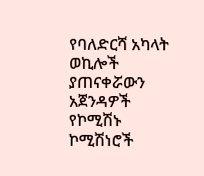የባለድርሻ አካላት ወኪሎች ያጠናቀሯውን አጀንዳዎች የኮሚሽኑ ኮሚሽነሮች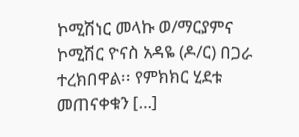ኮሚሽነር መላኩ ወ/ማርያምና ኮሚሽር ዮናስ አዳዬ (ዶ/ር) በጋራ ተረክበዋል፡፡ የምክክር ሂደቱ መጠናቀቁን […]